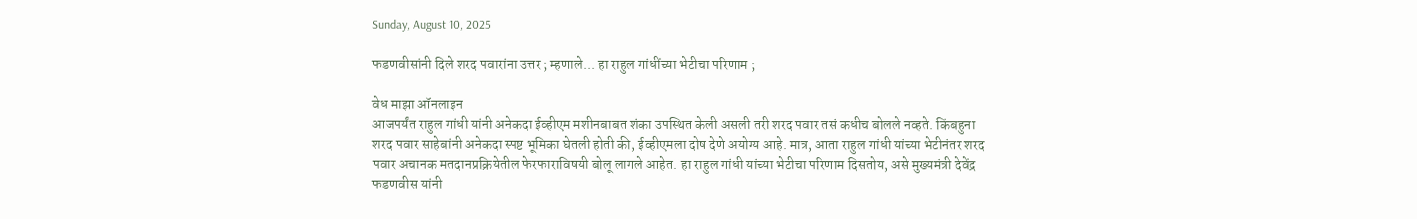Sunday, August 10, 2025

फडणवीसांनी दिले शरद पवारांना उत्तर ; म्हणाले... हा राहुल गांधींच्या भेटीचा परिणाम ;

वेध माझा ऑनलाइन
आजपर्यंत राहुल गांधी यांनी अनेकदा ईव्हीएम मशीनबाबत शंका उपस्थित केली असली तरी शरद पवार तसं कधीच बोलले नव्हते. किंबहुना शरद पवार साहेबांनी अनेकदा स्पष्ट भूमिका घेतली होती की, ईव्हीएमला दोष देणे अयोग्य आहे. मात्र, आता राहुल गांधी यांच्या भेटीनंतर शरद पवार अचानक मतदानप्रक्रियेतील फेरफाराविषयी बोलू लागले आहेत. हा राहुल गांधी यांच्या भेटीचा परिणाम दिसतोय, असे मुख्यमंत्री देवेंद्र फडणवीस यांनी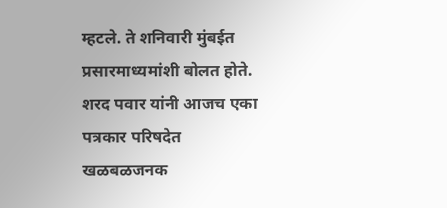म्हटले. ते शनिवारी मुंबईत प्रसारमाध्यमांशी बोलत होते. शरद पवार यांनी आजच एका पत्रकार परिषदेत खळबळजनक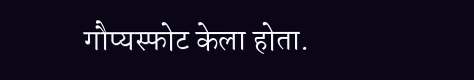गौप्यस्फोट केला होता.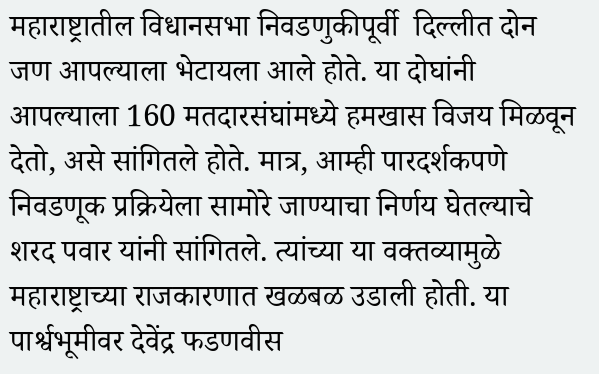महाराष्ट्रातील विधानसभा निवडणुकीपूर्वी  दिल्लीत दोन जण आपल्याला भेटायला आले होते. या दोघांनी आपल्याला 160 मतदारसंघांमध्ये हमखास विजय मिळवून देतो, असे सांगितले होते. मात्र, आम्ही पारदर्शकपणे निवडणूक प्रक्रियेला सामोरे जाण्याचा निर्णय घेतल्याचे शरद पवार यांनी सांगितले. त्यांच्या या वक्तव्यामुळे महाराष्ट्राच्या राजकारणात खळबळ उडाली होती. या पार्श्वभूमीवर देवेंद्र फडणवीस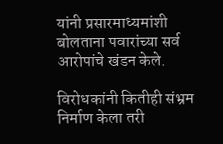यांनी प्रसारमाध्यमांशी बोलताना पवारांच्या सर्व आरोपांचे खंडन केले.

विरोधकांनी कितीही संभ्रम निर्माण केला तरी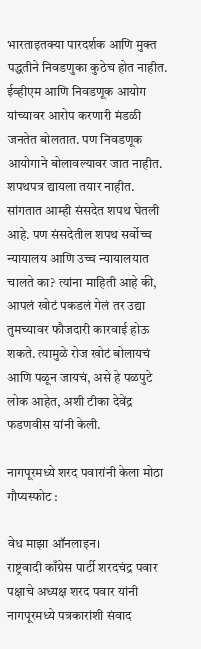भारताइतक्या पारदर्शक आणि मुक्त पद्धतीने निवडणुका कुठेच होत नाहीत. ईव्हीएम आणि निवडणूक आयोग यांच्यावर आरोप करणारी मंडळी जनतेत बोलतात. पण निवडणूक आयोगाने बोलावल्यावर जात नाहीत. शपथपत्र द्यायला तयार नाहीत. सांगतात आम्ही संसदेत शपथ घेतली आहे. पण संसदेतील शपथ सर्वोच्च न्यायालय आणि उच्च न्यायालयात चालते का? त्यांना माहिती आहे की, आपलं खोटं पकडलं गेलं तर उद्या तुमच्यावर फौजदारी कारवाई होऊ शकते. त्यामुळे रोज खोटं बोलायचं आणि पळून जायचं, असे हे पळपुटे लोक आहेत, अशी टीका देवेंद्र फडणवीस यांनी केली.

नागपूरमध्ये शरद पवारांनी केला मोठा गौप्यस्फोट :

वेध माझा ऑनलाइन।
राष्ट्रवादी काँग्रेस पार्टी शरदचंद्र पवार पक्षाचे अध्यक्ष शरद पवार यांनी नागपूरमध्ये पत्रकारांशी संवाद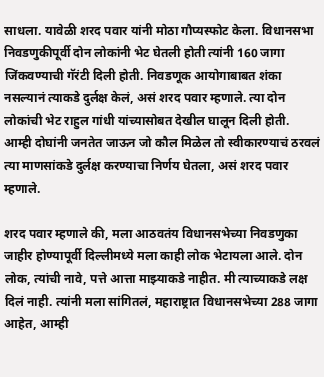साधला. यावेळी शरद पवार यांनी मोठा गौप्यस्फोट केला. विधानसभा निवडणुकीपूर्वी दोन लोकांनी भेट घेतली होती त्यांनी 160 जागा जिंकवण्याची गॅरंटी दिली होती. निवडणूक आयोगाबाबत शंका नसल्यानं त्याकडे दुर्लक्ष केलं, असं शरद पवार म्हणाले. त्या दोन लोकांची भेट राहुल गांधी यांच्यासोबत देखील घालून दिली होती. आम्ही दोघांनी जनतेत जाऊन जो कौल मिळेल तो स्वीकारण्याचं ठरवलं त्या माणसांकडे दुर्लक्ष करण्याचा निर्णय घेतला, असं शरद पवार म्हणाले.

शरद पवार म्हणाले की, मला आठवतंय विधानसभेच्या निवडणुका जाहीर होण्यापूर्वी दिल्लीमध्ये मला काही लोक भेटायला आले. दोन लोक, त्यांची नावे, पत्ते आत्ता माझ्याकडे नाहीत. मी त्याच्याकडे लक्ष दिलं नाही. त्यांनी मला सांगितलं, महाराष्ट्रात विधानसभेच्या 288 जागा आहेत, आम्ही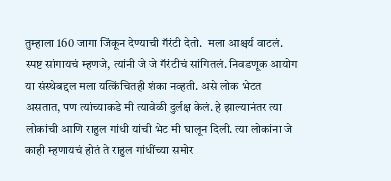तुम्हाला 160 जागा जिंकून देण्याची गॅरंटी देतो.  मला आश्चर्य वाटलं. स्पष्ट सांगायचं म्हणजे, त्यांनी जे जे गॅरंटीचं सांगितलं. निवडणूक आयोग या संस्थेबद्दल मला यत्किंचितही शंका नव्हती. असे लोक भेटत असतात, पण त्यांच्याकडे मी त्यावेळी दुर्लक्ष केलं. हे झाल्यानंतर त्या लोकांची आणि राहुल गांधी यांची भेट मी घालून दिली. त्या लोकांना जे काही म्हणायचं होतं ते राहुल गांधींच्या समोर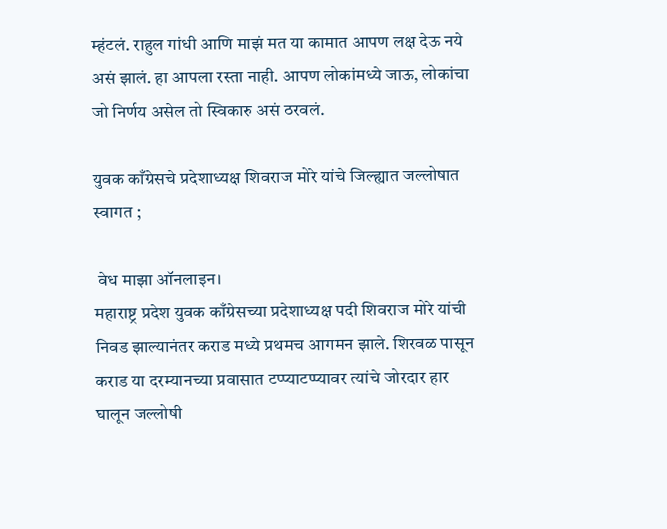म्हंटलं. राहुल गांधी आणि माझं मत या कामात आपण लक्ष देऊ नये असं झालं. हा आपला रस्ता नाही. आपण लोकांमध्ये जाऊ, लोकांचा जो निर्णय असेल तो स्विकारु असं ठरवलं.

युवक काँग्रेसचे प्रदेशाध्यक्ष शिवराज मोरे यांचे जिल्ह्यात जल्लोषात स्वागत ;

 वेध माझा ऑनलाइन।
महाराष्ट्र प्रदेश युवक काँग्रेसच्या प्रदेशाध्यक्ष पदी शिवराज मोरे यांची निवड झाल्यानंतर कराड मध्ये प्रथमच आगमन झाले. शिरवळ पासून  कराड या दरम्यानच्या प्रवासात टप्प्याटप्प्यावर त्यांचे जोरदार हार घालून जल्लोषी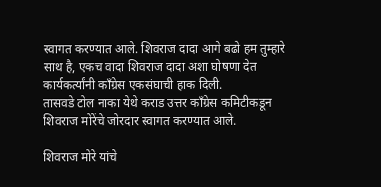स्वागत करण्यात आले. शिवराज दादा आगे बढो हम तुम्हारे साथ है, एकच वादा शिवराज दादा अशा घोषणा देत कार्यकर्त्यांनी काँग्रेस एकसंघाची हाक दिली.
तासवडे टोल नाका येथे कराड उत्तर काँग्रेस कमिटीकडून शिवराज मोरेंचे जोरदार स्वागत करण्यात आले.

शिवराज मोरे यांचे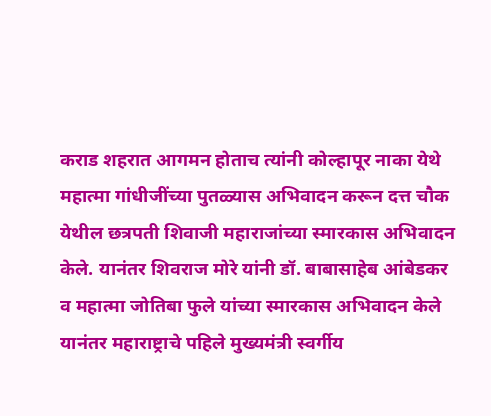कराड शहरात आगमन होताच त्यांनी कोल्हापूर नाका येथे महात्मा गांधीजींच्या पुतळ्यास अभिवादन करून दत्त चौक येथील छत्रपती शिवाजी महाराजांच्या स्मारकास अभिवादन केले. यानंतर शिवराज मोरे यांनी डॉ. बाबासाहेब आंबेडकर व महात्मा जोतिबा फुले यांच्या स्मारकास अभिवादन केले यानंतर महाराष्ट्राचे पहिले मुख्यमंत्री स्वर्गीय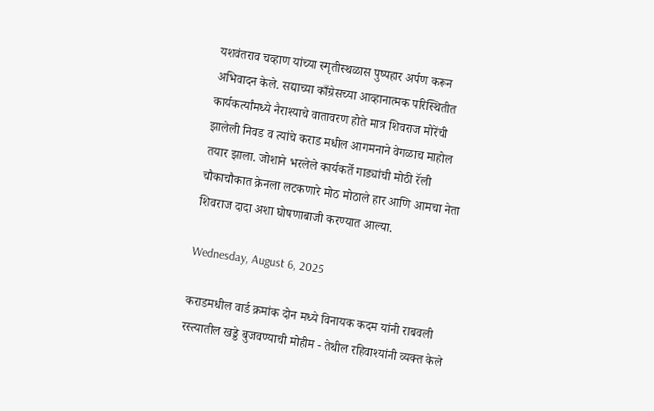यशवंतराव चव्हाण यांच्या स्मृतीस्थळास पुष्पहार अर्पण करून अभिवादन केले. सद्याच्या काँग्रेसच्या आव्हानात्मक परिस्थितीत कार्यकर्त्यांमध्ये नैराश्याचे वातावरण होते मात्र शिवराज मोरेंची झालेली निवड व त्यांचे कराड मधील आगमनाने वेगळाच माहोल तयार झाला. जोशाने भरलेले कार्यकर्ते गाड्यांची मोठी रॅली चौकाचौकात क्रेनला लटकणारे मोठ मोठाले हार आणि आमचा नेता शिवराज दादा अशा घोषणाबाजी करण्यात आल्या.

Wednesday, August 6, 2025

कराडमधील वार्ड क्रमांक दोन मध्ये विनायक कदम यांनी राबवली रस्त्यातील खड्डे बुजवण्याची मोहीम - तेथील रहिवाश्यांनी व्यक्त केले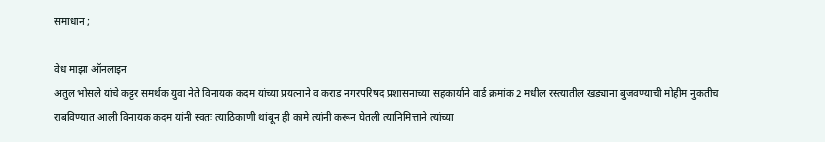समाधान ;

वेध माझा ऑनलाइन
अतुल भोसले यांचे कट्टर समर्थक युवा नेते विनायक कदम यांच्या प्रयत्नाने व कराड नगरपरिषद प्रशासनाच्या सहकार्याने वार्ड क्रमांक 2 मधील रस्त्यातील खड्याना बुजवण्याची मोहीम नुकतीच राबविण्यात आली विनायक कदम यांनी स्वतः त्याठिकाणी थांबून ही कामे त्यांनी करून घेतली त्यानिमित्ताने त्यांच्या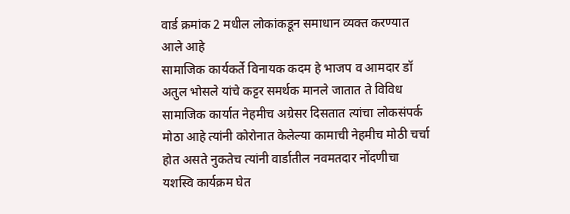वार्ड क्रमांक 2 मधील लोकांकडून समाधान व्यक्त करण्यात आले आहे
सामाजिक कार्यकर्ते विनायक कदम हे भाजप व आमदार डॉ अतुल भोसले यांचे कट्टर समर्थक मानले जातात ते विविध सामाजिक कार्यात नेहमीच अग्रेसर दिसतात त्यांचा लोकसंपर्क मोठा आहे त्यांनी कोरोनात केलेल्या कामाची नेहमीच मोठी चर्चा होत असते नुकतेच त्यांनी वार्डातील नवमतदार नोंदणीचा यशस्वि कार्यक्रम घेत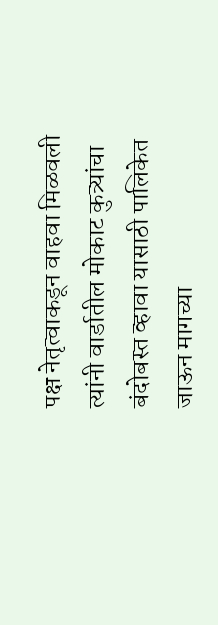पक्ष नेतृत्वाकडून वाहवा मिळवली
त्यांनी वार्डातील मोकाट कुत्र्यांचा बंदोबस्त व्हावा यासाठी पालिकेत जाऊन मागच्या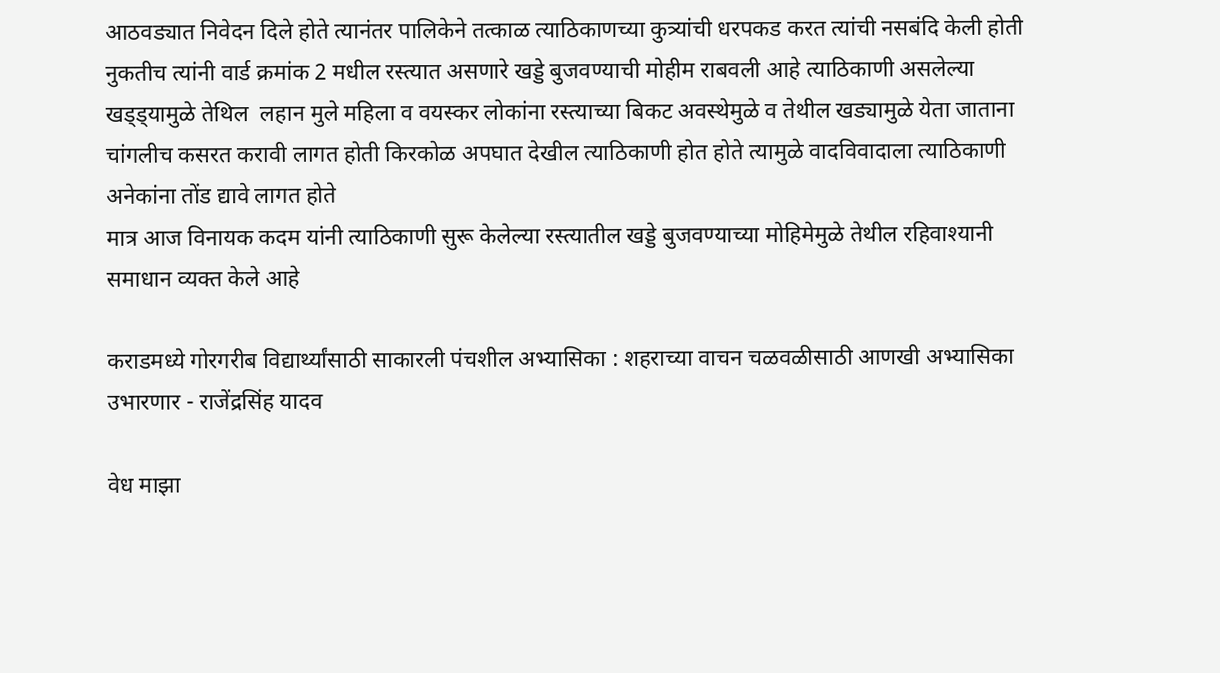आठवड्यात निवेदन दिले होते त्यानंतर पालिकेने तत्काळ त्याठिकाणच्या कुत्र्यांची धरपकड करत त्यांची नसबंदि केली होती
नुकतीच त्यांनी वार्ड क्रमांक 2 मधील रस्त्यात असणारे खड्डे बुजवण्याची मोहीम राबवली आहे त्याठिकाणी असलेल्या खड्ड्यामुळे तेथिल  लहान मुले महिला व वयस्कर लोकांना रस्त्याच्या बिकट अवस्थेमुळे व तेथील खड्यामुळे येता जाताना चांगलीच कसरत करावी लागत होती किरकोळ अपघात देखील त्याठिकाणी होत होते त्यामुळे वादविवादाला त्याठिकाणी अनेकांना तोंड द्यावे लागत होते
मात्र आज विनायक कदम यांनी त्याठिकाणी सुरू केलेल्या रस्त्यातील खड्डे बुजवण्याच्या मोहिमेमुळे तेथील रहिवाश्यानी समाधान व्यक्त केले आहे

कराडमध्ये गोरगरीब विद्यार्थ्यांसाठी साकारली पंचशील अभ्यासिका : शहराच्या वाचन चळवळीसाठी आणखी अभ्यासिका उभारणार - राजेंद्रसिंह यादव

वेध माझा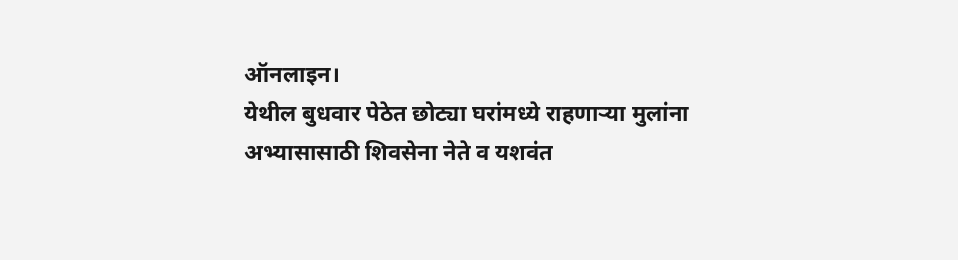ऑनलाइन।
येथील बुधवार पेठेत छोट्या घरांमध्ये राहणाऱ्या मुलांना अभ्यासासाठी शिवसेना नेते व यशवंत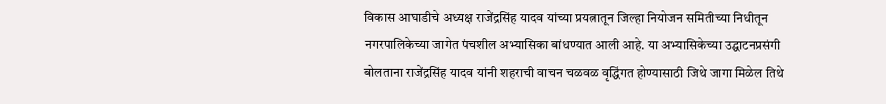विकास आघाडीचे अध्यक्ष राजेंद्रसिंह यादव यांच्या प्रयत्नातून जिल्हा नियोजन समितीच्या निधीतून नगरपालिकेच्या जागेत पंचशील अभ्यासिका बांधण्यात आली आहे. या अभ्यासिकेच्या उद्घाटनप्रसंगी बोलताना राजेंद्रसिंह यादव यांनी शहराची वाचन चळवळ वृद्धिंगत होण्यासाठी जिथे जागा मिळेल तिथे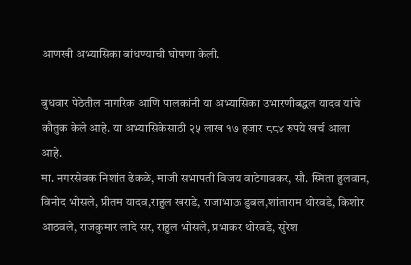आणखी अभ्यासिका बांधण्याची घोषणा केली.

बुधवार पेठेतील नागरिक आणि पालकांनी या अभ्यासिका उभारणीबद्धल यादव यांचे कौतुक केले आहे. या अभ्यासिकेसाठी २५ लाख १७ हजार ८८४ रुपये खर्च आला आहे.
मा. नगरसेवक निशांत ढेकळे, माजी सभापती विजय वाटेगावकर, सौ. स्मिता हुलवान, विनोद भोसले, प्रीतम यादव,राहुल खराडे, राजाभाऊ डुबल,शांताराम थोरवडे, किशोर आठवले, राजकुमार लादे सर, राहुल भोसले, प्रभाकर थोरवडे, सुरेश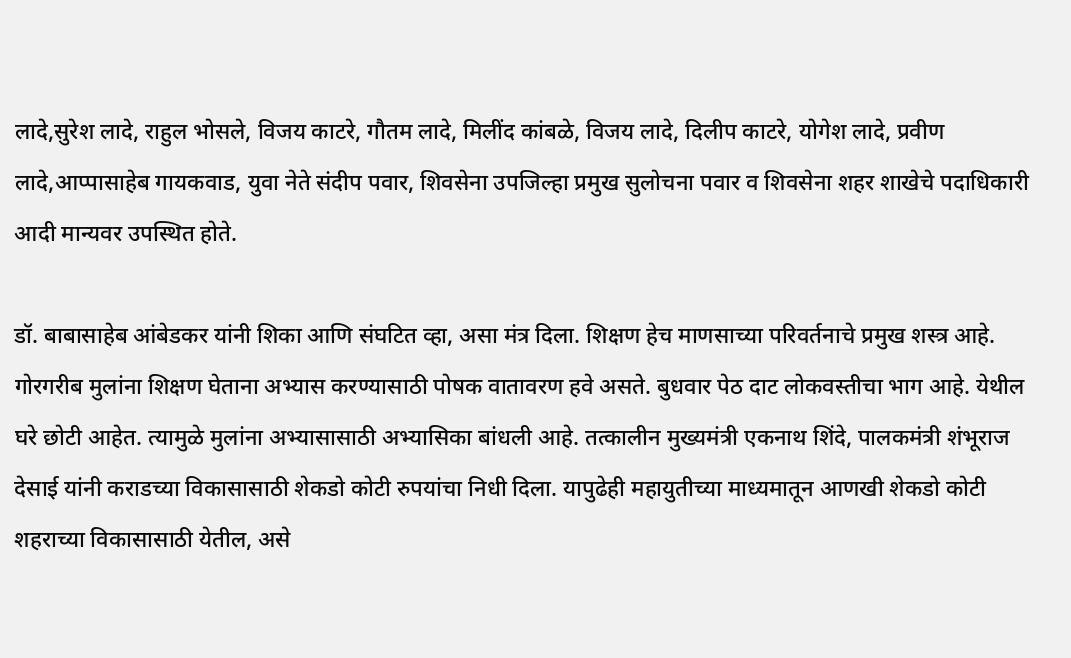लादे,सुरेश लादे, राहुल भोसले, विजय काटरे, गौतम लादे, मिलींद कांबळे, विजय लादे, दिलीप काटरे, योगेश लादे, प्रवीण लादे,आप्पासाहेब गायकवाड, युवा नेते संदीप पवार, शिवसेना उपजिल्हा प्रमुख सुलोचना पवार व शिवसेना शहर शाखेचे पदाधिकारी आदी मान्यवर उपस्थित होते.

डॉ. बाबासाहेब आंबेडकर यांनी शिका आणि संघटित व्हा, असा मंत्र दिला. शिक्षण हेच माणसाच्या परिवर्तनाचे प्रमुख शस्त्र आहे. गोरगरीब मुलांना शिक्षण घेताना अभ्यास करण्यासाठी पोषक वातावरण हवे असते. बुधवार पेठ दाट लोकवस्तीचा भाग आहे. येथील घरे छोटी आहेत. त्यामुळे मुलांना अभ्यासासाठी अभ्यासिका बांधली आहे. तत्कालीन मुख्यमंत्री एकनाथ शिंदे, पालकमंत्री शंभूराज देसाई यांनी कराडच्या विकासासाठी शेकडो कोटी रुपयांचा निधी दिला. यापुढेही महायुतीच्या माध्यमातून आणखी शेकडो कोटी शहराच्या विकासासाठी येतील, असे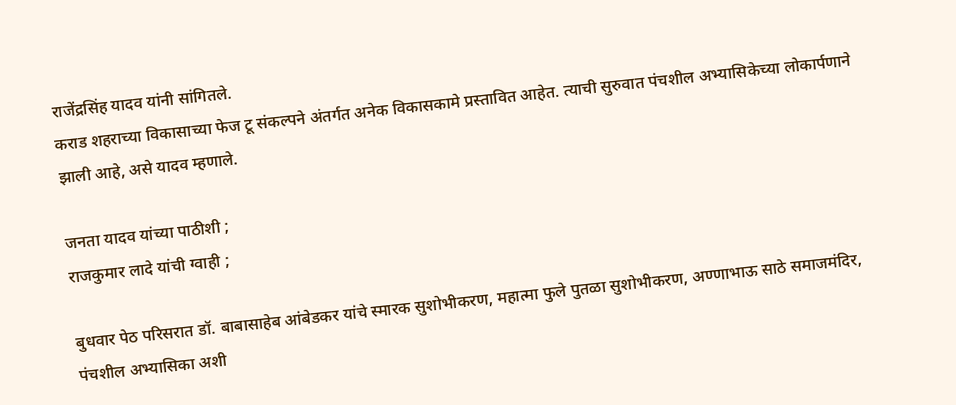राजेंद्रसिंह यादव यांनी सांगितले.
कराड शहराच्या विकासाच्या फेज टू संकल्पने अंतर्गत अनेक विकासकामे प्रस्तावित आहेत. त्याची सुरुवात पंचशील अभ्यासिकेच्या लोकार्पणाने झाली आहे, असे यादव म्हणाले.

जनता यादव यांच्या पाठीशी ;
राजकुमार लादे यांची ग्वाही ;

बुधवार पेठ परिसरात डॉ. बाबासाहेब आंबेडकर यांचे स्मारक सुशोभीकरण, महात्मा फुले पुतळा सुशोभीकरण, अण्णाभाऊ साठे समाजमंदिर, पंचशील अभ्यासिका अशी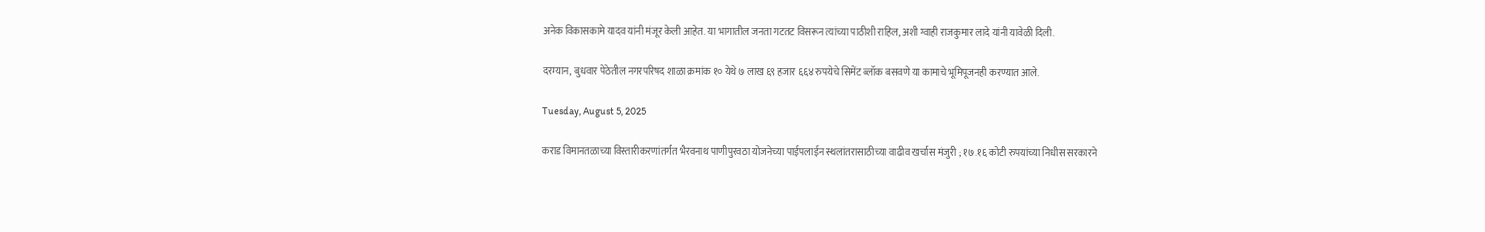अनेक विकासकामे यादव यांनी मंजूर केली आहेत. या भागातील जनता गटतट विसरून त्यांच्या पाठीशी राहिल, अशी ग्वाही राजकुमार लादे यांनी यावेळी दिली.

दरम्यान, बुधवार पेठेतील नगरपरिषद शाळा क्रमांक १० येथे ७ लाख ६९ हजार ६६४ रुपयेचे सिमेंट ब्लॉक बसवणे या कामाचे भूमिपूजनही करण्यात आले.

Tuesday, August 5, 2025

कराड विमानतळाच्या विस्तारीकरणांतर्गत भैरवनाथ पाणीपुरवठा योजनेच्या पाईपलाईन स्थलांतरासाठीच्या वाढीव खर्चास मंजुरी ; १७.१६ कोटी रुपयांच्या निधीस सरकारने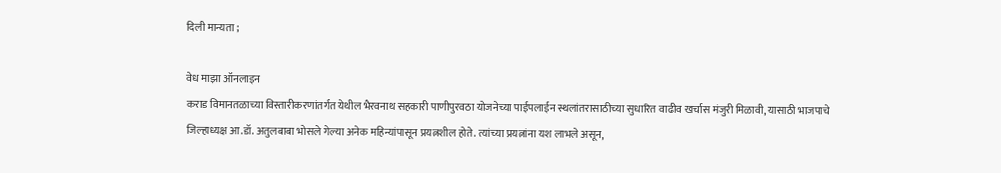दिली मान्यता ;

वेध माझा ऑनलाइन
कराड विमानतळाच्या विस्तारीकरणांतर्गत येथील भैरवनाथ सहकारी पाणीपुरवठा योजनेच्या पाईपलाईन स्थलांतरासाठीच्या सुधारित वाढीव खर्चास मंजुरी मिळावी, यासाठी भाजपाचे जिल्हाध्यक्ष आ.डॉ. अतुलबाबा भोसले गेल्या अनेक महिन्यांपासून प्रयत्नशील होते. त्यांच्या प्रयत्नांना यश लाभले असून,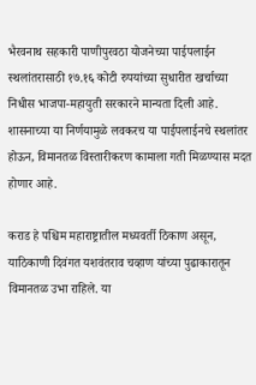भैरवनाथ सहकारी पाणीपुरवठा योजनेच्या पाईपलाईन स्थलांतरासाठी १७.१६ कोटी रुपयांच्या सुधारीत खर्चाच्या निधीस भाजपा-महायुती सरकारने मान्यता दिली आहे. शासनाच्या या निर्णयामुळे लवकरच या पाईपलाईनचे स्थलांतर होऊन, विमानतळ विस्तारीकरण कामाला गती मिळण्यास मदत होणार आहे.

कराड हे पश्चिम महाराष्ट्रातील मध्यवर्ती ठिकाण असून, याठिकाणी दिवंगत यशवंतराव चव्हाण यांच्या पुढाकारातून विमानतळ उभा राहिले. या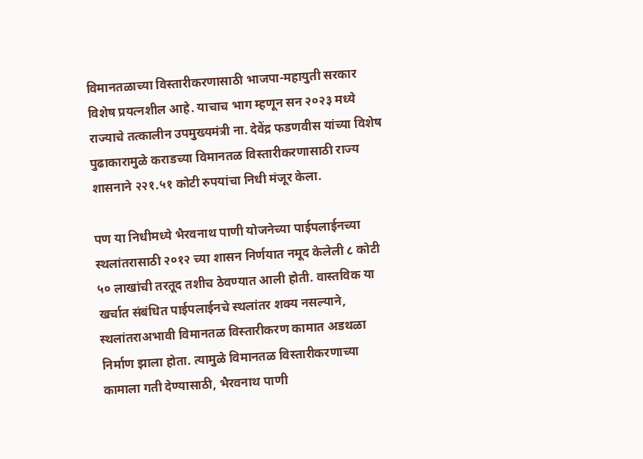विमानतळाच्या विस्तारीकरणासाठी भाजपा-महायुती सरकार विशेष प्रयत्नशील आहे. याचाच भाग म्हणून सन २०२३ मध्ये राज्याचे तत्कालीन उपमुख्यमंत्री ना. देवेंद्र फडणवीस यांच्या विशेष पुढाकारामुळे कराडच्या विमानतळ विस्तारीकरणासाठी राज्य शासनाने २२१.५१ कोटी रुपयांचा निधी मंजूर केला.

पण या निधीमध्ये भैरवनाथ पाणी योजनेच्या पाईपलाईनच्या स्थलांतरासाठी २०१२ च्या शासन निर्णयात नमूद केलेली ८ कोटी ५० लाखांची तरतूद तशीच ठेवण्यात आली होती. वास्तविक या खर्चात संबंधित पाईपलाईनचे स्थलांतर शक्य नसल्याने, स्थलांतराअभावी विमानतळ विस्तारीकरण कामात अडथळा निर्माण झाला होता. त्यामुळे विमानतळ विस्तारीकरणाच्या कामाला गती देण्यासाठी, भैरवनाथ पाणी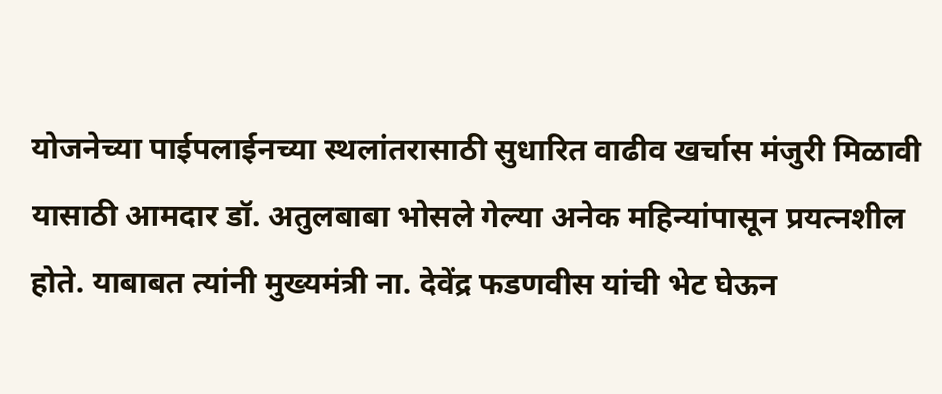योजनेच्या पाईपलाईनच्या स्थलांतरासाठी सुधारित वाढीव खर्चास मंजुरी मिळावी यासाठी आमदार डॉ. अतुलबाबा भोसले गेल्या अनेक महिन्यांपासून प्रयत्नशील होते. याबाबत त्यांनी मुख्यमंत्री ना. देवेंद्र फडणवीस यांची भेट घेऊन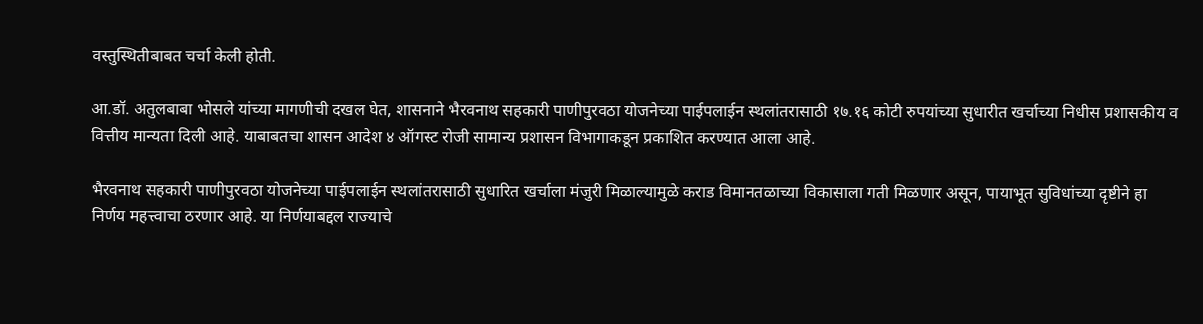वस्तुस्थितीबाबत चर्चा केली होती.

आ.डॉ. अतुलबाबा भोसले यांच्या मागणीची दखल घेत, शासनाने भैरवनाथ सहकारी पाणीपुरवठा योजनेच्या पाईपलाईन स्थलांतरासाठी १७.१६ कोटी रुपयांच्या सुधारीत खर्चाच्या निधीस प्रशासकीय व वित्तीय मान्यता दिली आहे. याबाबतचा शासन आदेश ४ ऑगस्ट रोजी सामान्य प्रशासन विभागाकडून प्रकाशित करण्यात आला आहे.

भैरवनाथ सहकारी पाणीपुरवठा योजनेच्या पाईपलाईन स्थलांतरासाठी सुधारित खर्चाला मंजुरी मिळाल्यामुळे कराड विमानतळाच्या विकासाला गती मिळणार असून, पायाभूत सुविधांच्या दृष्टीने हा निर्णय महत्त्वाचा ठरणार आहे. या निर्णयाबद्दल राज्याचे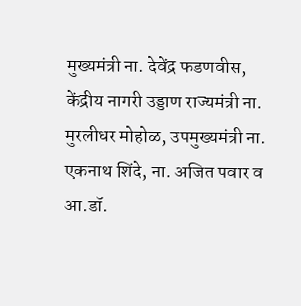मुख्यमंत्री ना. देवेंद्र फडणवीस, केंद्रीय नागरी उड्डाण राज्यमंत्री ना. मुरलीधर मोहोळ, उपमुख्यमंत्री ना. एकनाथ शिंदे, ना. अजित पवार व आ.डॉ.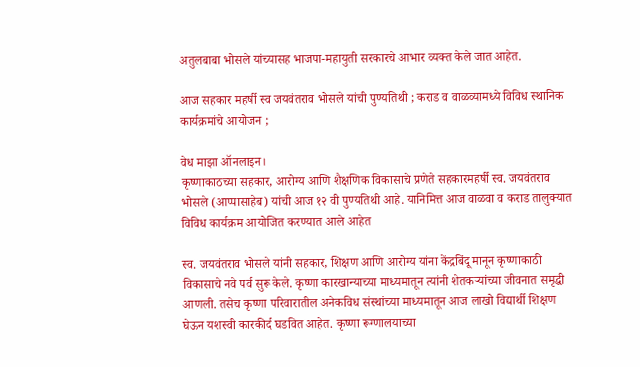अतुलबाबा भोसले यांच्यासह भाजपा-महायुती सरकारचे आभार व्यक्त केले जात आहेत.

आज सहकार महर्षी स्व जयवंतराव भोसले यांची पुण्यतिथी ; कराड व वाळव्यामध्ये विविध स्थानिक कार्यक्रमांचे आयोजन ;

वेध माझा ऑनलाइन।
कृष्णाकाठच्या सहकार, आरोग्य आणि शैक्षणिक विकासाचे प्रणेते सहकारमहर्षी स्व. जयवंतराव भोसले (आप्पासाहेब) यांची आज १२ वी पुण्यतिथी आहे. यानिमित्त आज वाळवा व कराड तालुक्यात विविध कार्यक्रम आयोजित करण्यात आले आहेत

स्व. जयवंतराव भोसले यांनी सहकार, शिक्षण आणि आरोग्य यांना केंद्रबिंदू मानून कृष्णाकाठी विकासाचे नवे पर्व सुरू केले. कृष्णा कारखान्याच्या माध्यमातून त्यांनी शेतकऱ्यांच्या जीवनात समृद्धी आणली. तसेच कृष्णा परिवारातील अनेकविध संस्थांच्या माध्यमातून आज लाखो विद्यार्थी शिक्षण घेऊन यशस्वी कारकीर्द घडवित आहेत. कृष्णा रूग्णालयाच्या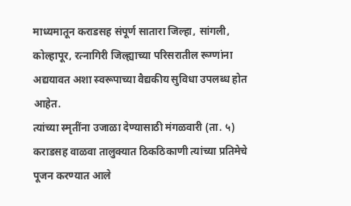माध्यमातून कराडसह संपूर्ण सातारा जिल्हा, सांगली, कोल्हापूर, रत्नागिरी जिल्ह्याच्या परिसरातील रूग्णांना अद्ययावत अशा स्वरूपाच्या वैद्यकीय सुविधा उपलब्ध होत आहेत.
त्यांच्या स्मृतींना उजाळा देण्यासाठी मंगळवारी (ता. ५) कराडसह वाळवा तालुक्यात ठिकठिकाणी त्यांच्या प्रतिमेचे पूजन करण्यात आले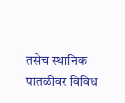तसेच स्थानिक पातळीवर विविध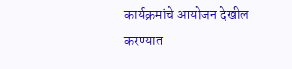कार्यक्रमांचे आयोजन देखील करण्यात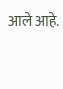आले आहे.